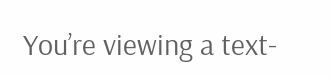You’re viewing a text-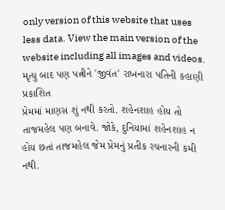only version of this website that uses less data. View the main version of the website including all images and videos.
મૃત્યુ બાદ પણ પત્નીને 'જીવંત' રાખનારા પતિની કહાણી
પ્રકાશિત
પ્રેમમાં માણસ શું નથી કરતો. શહેનશાહ હોય તો તાજમહેલ પણ બનાવે. જોકે, દુનિયામાં શહેનશાહ ન હોય છતાં તાજમહેલ જેમ પ્રેમનું પ્રતીક રચનારની કમી નથી.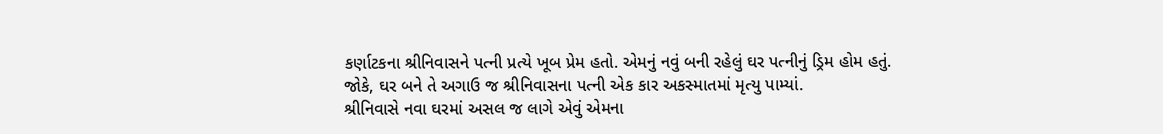કર્ણાટકના શ્રીનિવાસને પત્ની પ્રત્યે ખૂબ પ્રેમ હતો. એમનું નવું બની રહેલું ઘર પત્નીનું ડ્રિમ હોમ હતું.
જોકે, ઘર બને તે અગાઉ જ શ્રીનિવાસના પત્ની એક કાર અકસ્માતમાં મૃત્યુ પામ્યાં.
શ્રીનિવાસે નવા ઘરમાં અસલ જ લાગે એવું એમના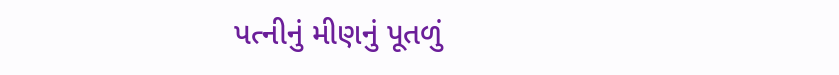પત્નીનું મીણનું પૂતળું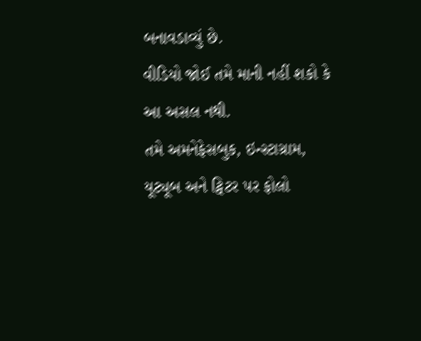બનાવડાવ્યું છે.
વીડિયો જોઈ તમે માની નહીં શકો કે આ અસલ નથી.
તમે અમનેફેસબુક, ઇન્સ્ટાગ્રામ, યૂટ્યૂબ અને ટ્વિટર પર ફોલો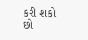કરી શકો છો